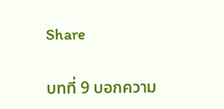Share

บทที่ 9 บอกความ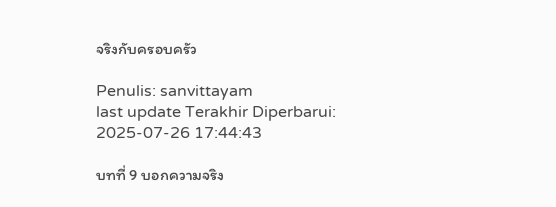จริงกับครอบครัว

Penulis: sanvittayam
last update Terakhir Diperbarui: 2025-07-26 17:44:43

บทที่ 9 บอกความจริง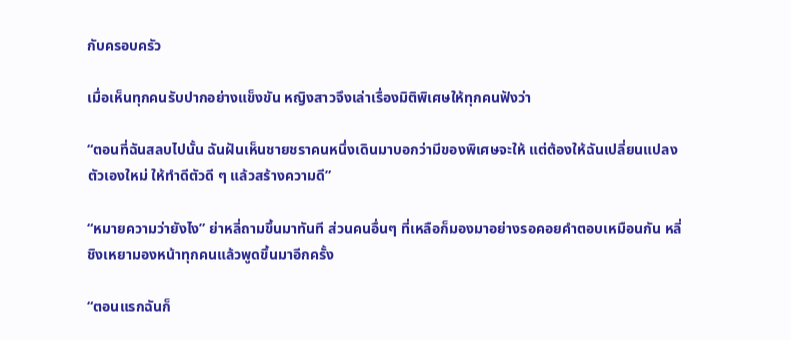กับครอบครัว

เมื่อเห็นทุกคนรับปากอย่างแข็งขัน หญิงสาวจึงเล่าเรื่องมิติพิเศษให้ทุกคนฟังว่า

“ตอนที่ฉันสลบไปนั้น ฉันฝันเห็นชายชราคนหนึ่งเดินมาบอกว่ามีของพิเศษจะให้ แต่ต้องให้ฉันเปลี่ยนแปลงตัวเองใหม่ ให้ทำดีตัวดี ๆ แล้วสร้างความดี”

“หมายความว่ายังไง” ย่าหลี่ถามขึ้นมาทันที ส่วนคนอื่นๆ ที่เหลือก็มองมาอย่างรอคอยคำตอบเหมือนกัน หลี่ชิงเหยามองหน้าทุกคนแล้วพูดขึ้นมาอีกครั้ง

“ตอนแรกฉันก็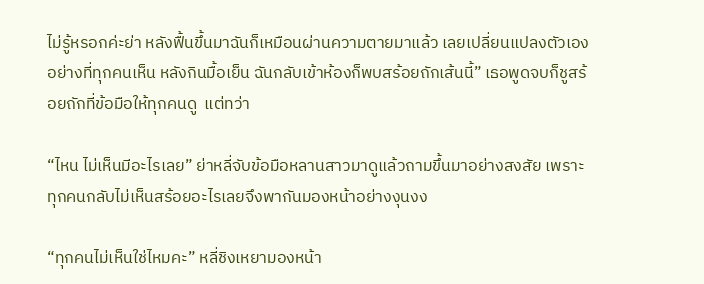ไม่รู้หรอกค่ะย่า หลังฟื้นขึ้นมาฉันก็เหมือนผ่านความตายมาแล้ว เลยเปลี่ยนแปลงตัวเองอย่างที่ทุกคนเห็น หลังกินมื้อเย็น ฉันกลับเข้าห้องก็พบสร้อยถักเส้นนี้” เธอพูดจบก็ชูสร้อยถักที่ข้อมือให้ทุกคนดู  แต่ทว่า

“ไหน ไม่เห็นมีอะไรเลย” ย่าหลี่จับข้อมือหลานสาวมาดูแล้วถามขึ้นมาอย่างสงสัย เพราะทุกคนกลับไม่เห็นสร้อยอะไรเลยจึงพากันมองหน้าอย่างงุนงง

“ทุกคนไม่เห็นใช่ไหมคะ” หลี่ชิงเหยามองหน้า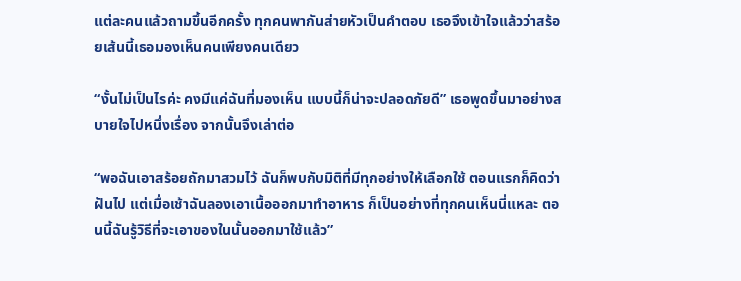แต่ละคนแล้วถามขึ้นอีกครั้ง ทุกคนพากันส่ายหัวเป็นคำตอบ เธอจึงเข้าใจแล้วว่าสร้อยเส้นนี้เธอมองเห็นคนเพียงคนเดียว

“งั้นไม่เป็นไรค่ะ คงมีแค่ฉันที่มองเห็น แบบนี้ก็น่าจะปลอดภัยดี” เธอพูดขึ้นมาอย่างสบายใจไปหนึ่งเรื่อง จากนั้นจึงเล่าต่อ

“พอฉันเอาสร้อยถักมาสวมไว้ ฉันก็พบกับมิติที่มีทุกอย่างให้เลือกใช้ ตอนแรกก็คิดว่าฝันไป แต่เมื่อเช้าฉันลองเอาเนื้อออกมาทำอาหาร ก็เป็นอย่างที่ทุกคนเห็นนี่แหละ ตอนนี้ฉันรู้วิธีที่จะเอาของในนั้นออกมาใช้แล้ว”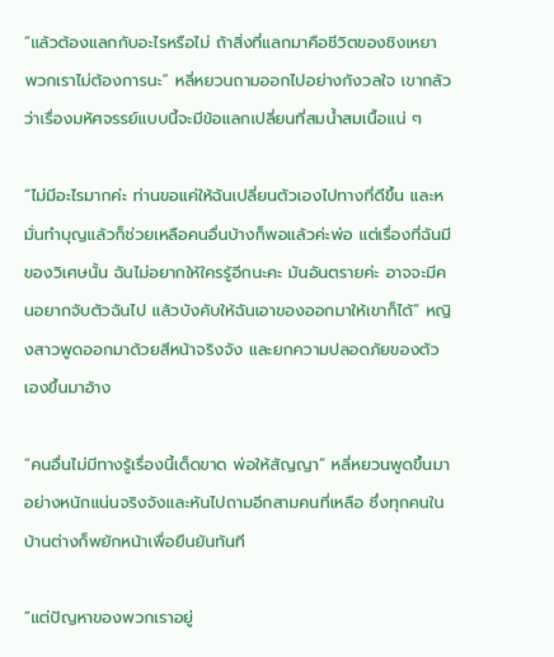“แล้วต้องแลกกับอะไรหรือไม่ ถ้าสิ่งที่แลกมาคือชีวิตของชิงเหยา พวกเราไม่ต้องการนะ” หลี่หยวนถามออกไปอย่างกังวลใจ เขากลัวว่าเรื่องมหัศจรรย์แบบนี้จะมีข้อแลกเปลี่ยนที่สมน้ำสมเนื้อแน่ ๆ

“ไม่มีอะไรมากค่ะ ท่านขอแค่ให้ฉันเปลี่ยนตัวเองไปทางที่ดีขึ้น และหมั่นทำบุญแล้วก็ช่วยเหลือคนอื่นบ้างก็พอแล้วค่ะพ่อ แต่เรื่องที่ฉันมีของวิเศษนั้น ฉันไม่อยากให้ใครรู้อีกนะคะ มันอันตรายค่ะ อาจจะมีคนอยากจับตัวฉันไป แล้วบังคับให้ฉันเอาของออกมาให้เขาก็ได้” หญิงสาวพูดออกมาด้วยสีหน้าจริงจัง และยกความปลอดภัยของตัวเองขึ้นมาอ้าง

“คนอื่นไม่มีทางรู้เรื่องนี้เด็ดขาด พ่อให้สัญญา” หลี่หยวนพูดขึ้นมาอย่างหนักแน่นจริงจังและหันไปถามอีกสามคนที่เหลือ ซึ่งทุกคนในบ้านต่างก็พยักหน้าเพื่อยืนยันทันที

“แต่ปัญหาของพวกเราอยู่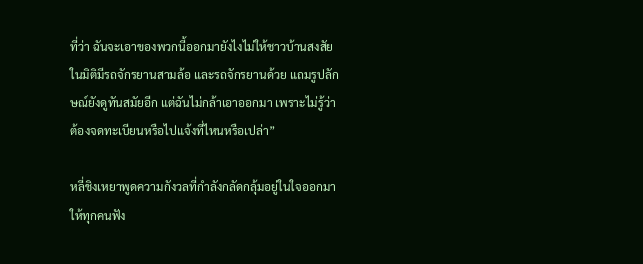ที่ว่า ฉันจะเอาของพวกนี้ออกมายังไงไม่ให้ชาวบ้านสงสัย ในมิติมีรถจักรยานสามล้อ และรถจักรยานด้วย แถมรูปลักษณ์ยังดูทันสมัยอีก แต่ฉันไม่กล้าเอาออกมา เพราะไม่รู้ว่าต้องจดทะเบียนหรือไปแจ้งที่ไหนหรือเปล่า”

หลี่ชิงเหยาพูดความกังวลที่กำลังกลัดกลุ้มอยู่ในใจออกมาให้ทุกคนฟัง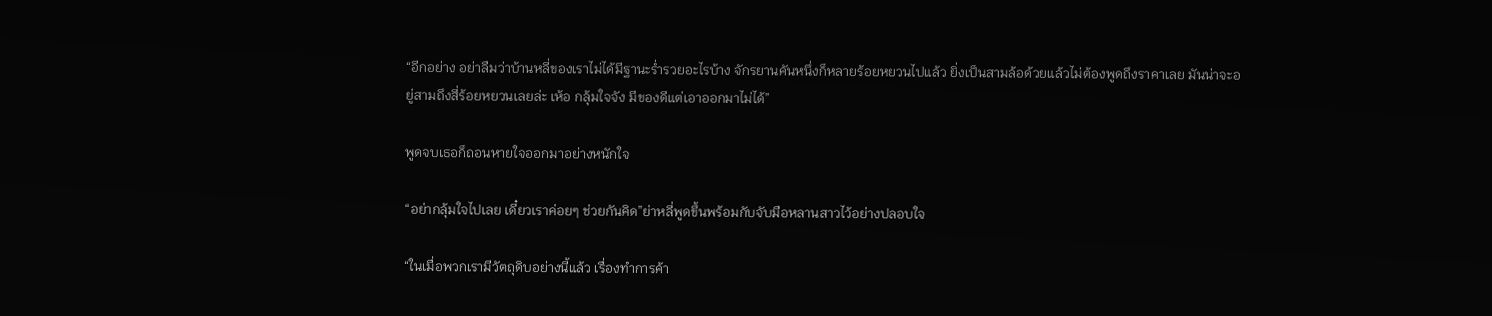“อีกอย่าง อย่าลืมว่าบ้านหลี่ของเราไม่ได้มีฐานะร่ำรวยอะไรบ้าง จักรยานคันหนึ่งก็หลายร้อยหยวนไปแล้ว ยิ่งเป็นสามล้อด้วยแล้วไม่ต้องพูดถึงราคาเลย มันน่าจะอยู่สามถึงสี่ร้อยหยวนเลยล่ะ เห้อ กลุ้มใจจัง มีของดีแต่เอาออกมาไม่ได้”

พูดจบเธอก็ถอนหายใจออกมาอย่างหนักใจ

“อย่ากลุ้มใจไปเลย เดี๋ยวเราค่อยๆ ช่วยกันคิด”ย่าหลี่พูดขึ้นพร้อมกับจับมือหลานสาวไว้อย่างปลอบใจ

“ในเมื่อพวกเรามีวัตถุดิบอย่างนี้แล้ว เรื่องทำการค้า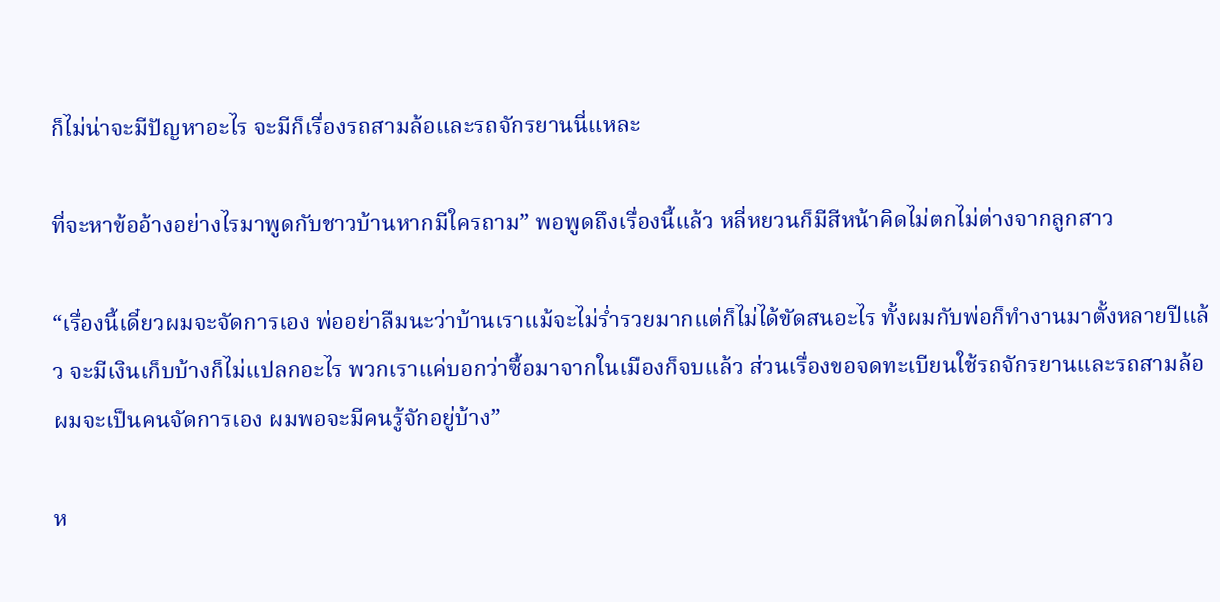ก็ไม่น่าจะมีปัญหาอะไร จะมีก็เรื่องรถสามล้อและรถจักรยานนี่แหละ

ที่จะหาข้ออ้างอย่างไรมาพูดกับชาวบ้านหากมีใครถาม” พอพูดถึงเรื่องนี้แล้ว หลี่หยวนก็มีสีหน้าคิดไม่ตกไม่ต่างจากลูกสาว

“เรื่องนี้เดี๋ยวผมจะจัดการเอง พ่ออย่าลืมนะว่าบ้านเราแม้จะไม่ร่ำรวยมากแต่ก็ไม่ได้ขัดสนอะไร ทั้งผมกับพ่อก็ทำงานมาตั้งหลายปีแล้ว จะมีเงินเก็บบ้างก็ไม่แปลกอะไร พวกเราแค่บอกว่าซื้อมาจากในเมืองก็จบแล้ว ส่วนเรื่องขอจดทะเบียนใช้รถจักรยานและรถสามล้อ ผมจะเป็นคนจัดการเอง ผมพอจะมีคนรู้จักอยู่บ้าง”

ห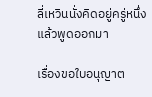ลี่เหวินนั่งคิดอยู่ครู่หนึ่งแล้วพูดออกมา

เรื่องขอใบอนุญาต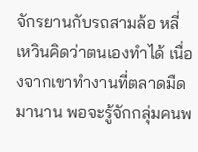จักรยานกับรถสามล้อ หลี่เหวินคิดว่าตนเองทำได้ เนื่องจากเขาทำงานที่ตลาดมืดมานาน พอจะรู้จักกลุ่มคนพ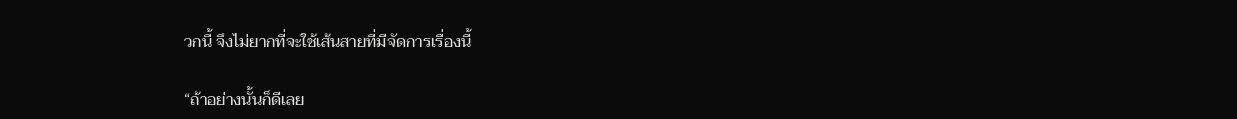วกนี้ จึงไม่ยากที่จะใช้เส้นสายที่มีจัดการเรื่องนี้

“ถ้าอย่างนั้นก็ดีเลย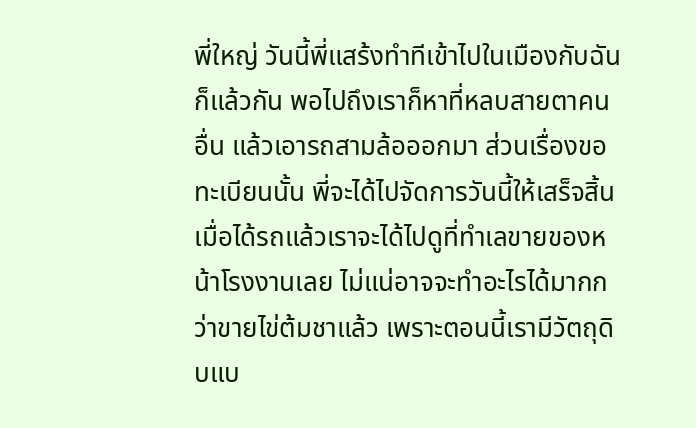พี่ใหญ่ วันนี้พี่แสร้งทำทีเข้าไปในเมืองกับฉันก็แล้วกัน พอไปถึงเราก็หาที่หลบสายตาคนอื่น แล้วเอารถสามล้อออกมา ส่วนเรื่องขอทะเบียนนั้น พี่จะได้ไปจัดการวันนี้ให้เสร็จสิ้น เมื่อได้รถแล้วเราจะได้ไปดูที่ทำเลขายของหน้าโรงงานเลย ไม่แน่อาจจะทำอะไรได้มากกว่าขายไข่ต้มชาแล้ว เพราะตอนนี้เรามีวัตถุดิบแบ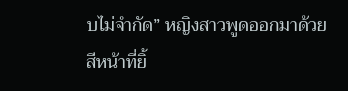บไม่จำกัด” หญิงสาวพูดออกมาด้วยสีหน้าที่ยิ้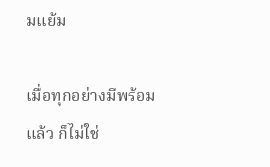มแย้ม

เมื่อทุกอย่างมีพร้อมแล้ว ก็ไม่ใช่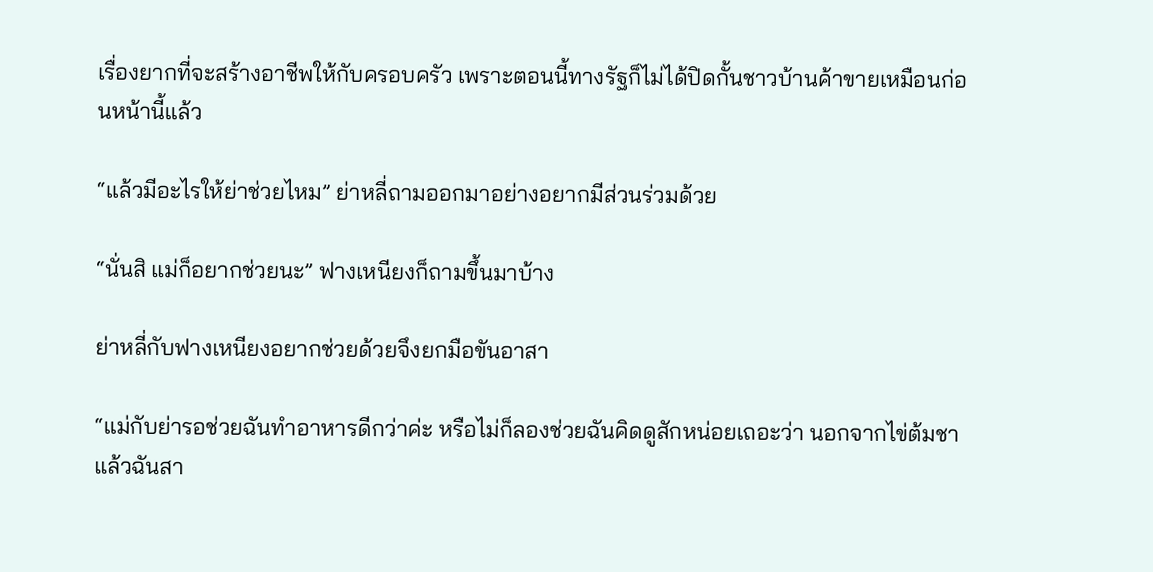เรื่องยากที่จะสร้างอาชีพให้กับครอบครัว เพราะตอนนี้ทางรัฐก็ไม่ได้ปิดกั้นชาวบ้านค้าขายเหมือนก่อนหน้านี้แล้ว

“แล้วมีอะไรให้ย่าช่วยไหม” ย่าหลี่ถามออกมาอย่างอยากมีส่วนร่วมด้วย

“นั่นสิ แม่ก็อยากช่วยนะ” ฟางเหนียงก็ถามขึ้นมาบ้าง

ย่าหลี่กับฟางเหนียงอยากช่วยด้วยจึงยกมือขันอาสา

“แม่กับย่ารอช่วยฉันทำอาหารดีกว่าค่ะ หรือไม่ก็ลองช่วยฉันคิดดูสักหน่อยเถอะว่า นอกจากไข่ต้มชาแล้วฉันสา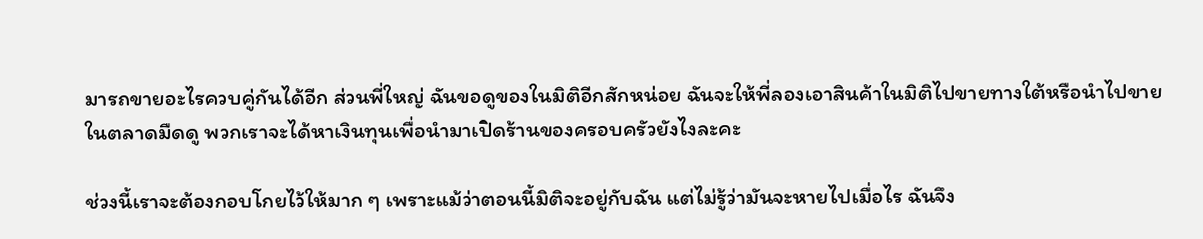มารถขายอะไรควบคู่กันได้อีก ส่วนพี่ใหญ่ ฉันขอดูของในมิติอีกสักหน่อย ฉันจะให้พี่ลองเอาสินค้าในมิติไปขายทางใต้หรือนำไปขายในตลาดมืดดู พวกเราจะได้หาเงินทุนเพื่อนำมาเปิดร้านของครอบครัวยังไงละคะ

ช่วงนี้เราจะต้องกอบโกยไว้ให้มาก ๆ เพราะแม้ว่าตอนนี้มิติจะอยู่กับฉัน แต่ไม่รู้ว่ามันจะหายไปเมื่อไร ฉันจึง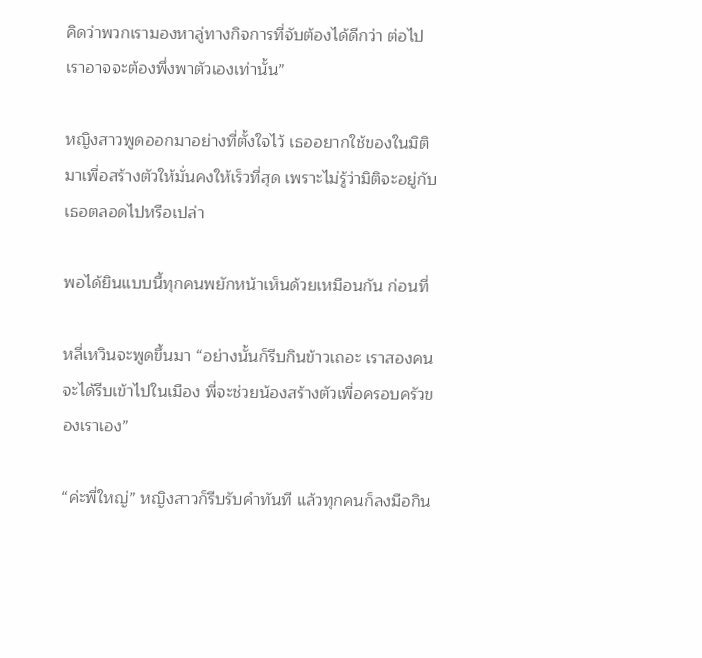คิดว่าพวกเรามองหาลู่ทางกิจการที่จับต้องได้ดีกว่า ต่อไปเราอาจจะต้องพึ่งพาตัวเองเท่านั้น”

หญิงสาวพูดออกมาอย่างที่ตั้งใจไว้ เธออยากใช้ของในมิติมาเพื่อสร้างตัวให้มั่นคงให้เร็วที่สุด เพราะไม่รู้ว่ามิติจะอยู่กับเธอตลอดไปหรือเปล่า

พอได้ยินแบบนี้ทุกคนพยักหน้าเห็นด้วยเหมือนกัน ก่อนที่

หลี่เหวินจะพูดขึ้นมา “อย่างนั้นก็รีบกินข้าวเถอะ เราสองคนจะได้รีบเข้าไปในเมือง พี่จะช่วยน้องสร้างตัวเพื่อครอบครัวของเราเอง”

“ค่ะพี่ใหญ่” หญิงสาวก็รีบรับคำทันที แล้วทุกคนก็ลงมือกิน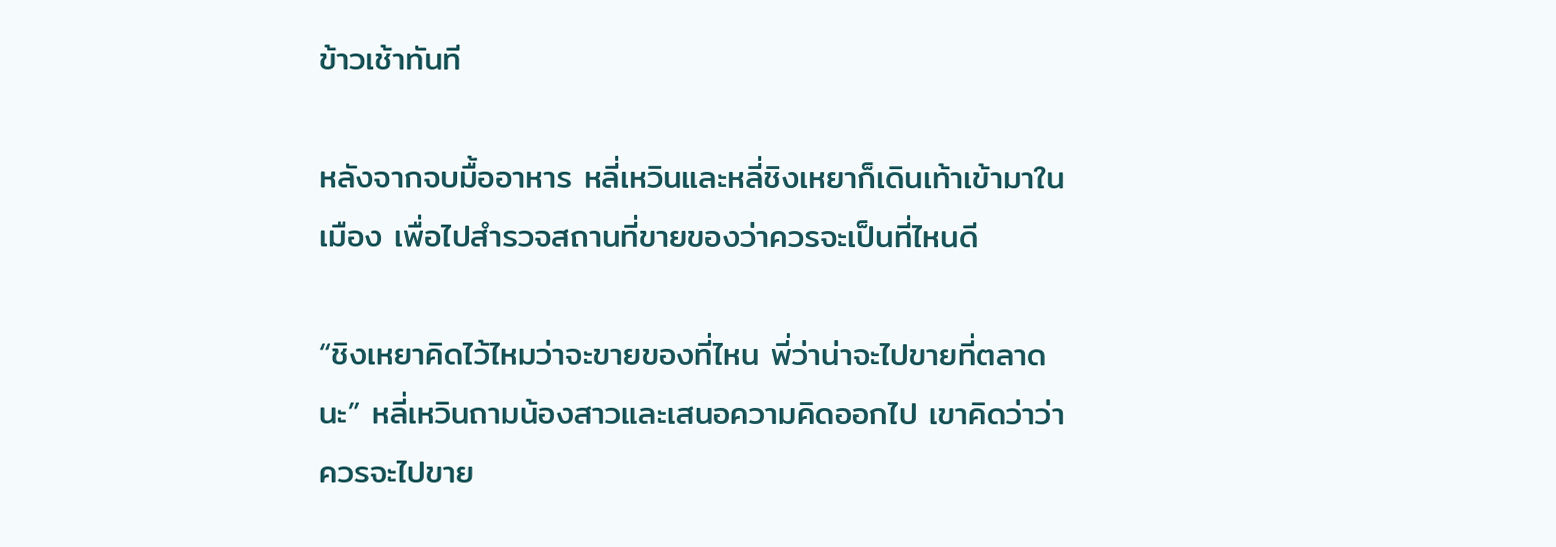ข้าวเช้าทันที

หลังจากจบมื้ออาหาร หลี่เหวินและหลี่ชิงเหยาก็เดินเท้าเข้ามาในเมือง เพื่อไปสำรวจสถานที่ขายของว่าควรจะเป็นที่ไหนดี

“ชิงเหยาคิดไว้ไหมว่าจะขายของที่ไหน พี่ว่าน่าจะไปขายที่ตลาดนะ” หลี่เหวินถามน้องสาวและเสนอความคิดออกไป เขาคิดว่าว่าควรจะไปขาย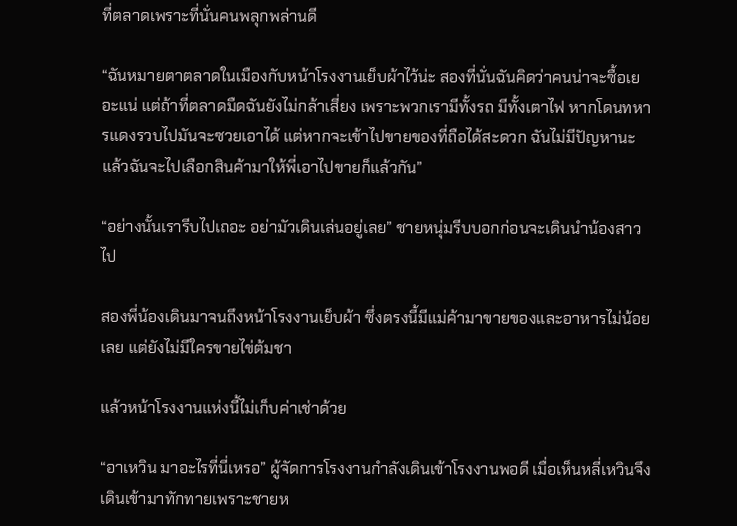ที่ตลาดเพราะที่นั่นคนพลุกพล่านดี

“ฉันหมายตาตลาดในเมืองกับหน้าโรงงานเย็บผ้าไว้น่ะ สองที่นั่นฉันคิดว่าคนน่าจะซื้อเยอะแน่ แต่ถ้าที่ตลาดมืดฉันยังไม่กล้าเสี่ยง เพราะพวกเรามีทั้งรถ มีทั้งเตาไฟ หากโดนทหารแดงรวบไปมันจะซวยเอาได้ แต่หากจะเข้าไปขายของที่ถือได้สะดวก ฉันไม่มีปัญหานะ แล้วฉันจะไปเลือกสินค้ามาให้พี่เอาไปขายก็แล้วกัน”

“อย่างนั้นเรารีบไปเถอะ อย่ามัวเดินเล่นอยู่เลย” ชายหนุ่มรีบบอกก่อนจะเดินนำน้องสาวไป

สองพี่น้องเดินมาจนถึงหน้าโรงงานเย็บผ้า ซึ่งตรงนี้มีแม่ค้ามาขายของและอาหารไม่น้อยเลย แต่ยังไม่มีใครขายไข่ต้มชา

แล้วหน้าโรงงานแห่งนี้ไม่เก็บค่าเช่าด้วย

“อาเหวิน มาอะไรที่นี่เหรอ” ผู้จัดการโรงงานกำลังเดินเข้าโรงงานพอดี เมื่อเห็นหลี่เหวินจึงเดินเข้ามาทักทายเพราะชายห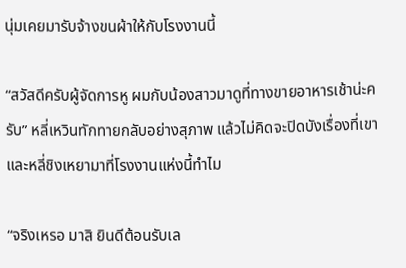นุ่มเคยมารับจ้างขนผ้าให้กับโรงงานนี้

“สวัสดีครับผู้จัดการหู ผมกับน้องสาวมาดูที่ทางขายอาหารเช้าน่ะครับ” หลี่เหวินทักทายกลับอย่างสุภาพ แล้วไม่คิดจะปิดบังเรื่องที่เขาและหลี่ชิงเหยามาที่โรงงานแห่งนี้ทำไม

“จริงเหรอ มาสิ ยินดีต้อนรับเล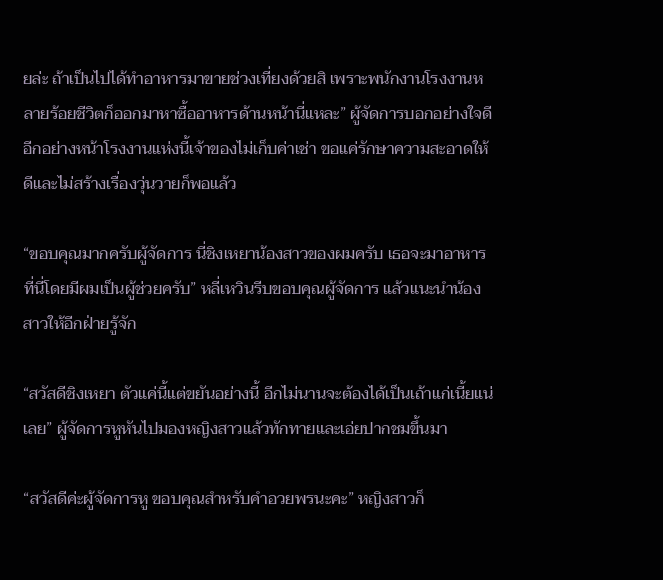ยล่ะ ถ้าเป็นไปได้ทำอาหารมาขายช่วงเที่ยงด้วยสิ เพราะพนักงานโรงงานหลายร้อยชีวิตก็ออกมาหาซื้ออาหารด้านหน้านี่แหละ” ผู้จัดการบอกอย่างใจดี อีกอย่างหน้าโรงงานแห่งนี้เจ้าของไม่เก็บค่าเช่า ขอแค่รักษาความสะอาดให้ดีและไม่สร้างเรื่องวุ่นวายก็พอแล้ว

“ขอบคุณมากครับผู้จัดการ นี่ชิงเหยาน้องสาวของผมครับ เธอจะมาอาหารที่นี่โดยมีผมเป็นผู้ช่วยครับ” หลี่เหวินรีบขอบคุณผู้จัดการ แล้วแนะนำน้องสาวให้อีกฝ่ายรู้จัก

“สวัสดีชิงเหยา ตัวแค่นี้แต่ขยันอย่างนี้ อีกไม่นานจะต้องได้เป็นเถ้าแก่เนี้ยแน่เลย” ผู้จัดการหูหันไปมองหญิงสาวแล้วทักทายและเอ่ยปากชมขึ้นมา

“สวัสดีค่ะผู้จัดการหู ขอบคุณสำหรับคำอวยพรนะคะ” หญิงสาวก็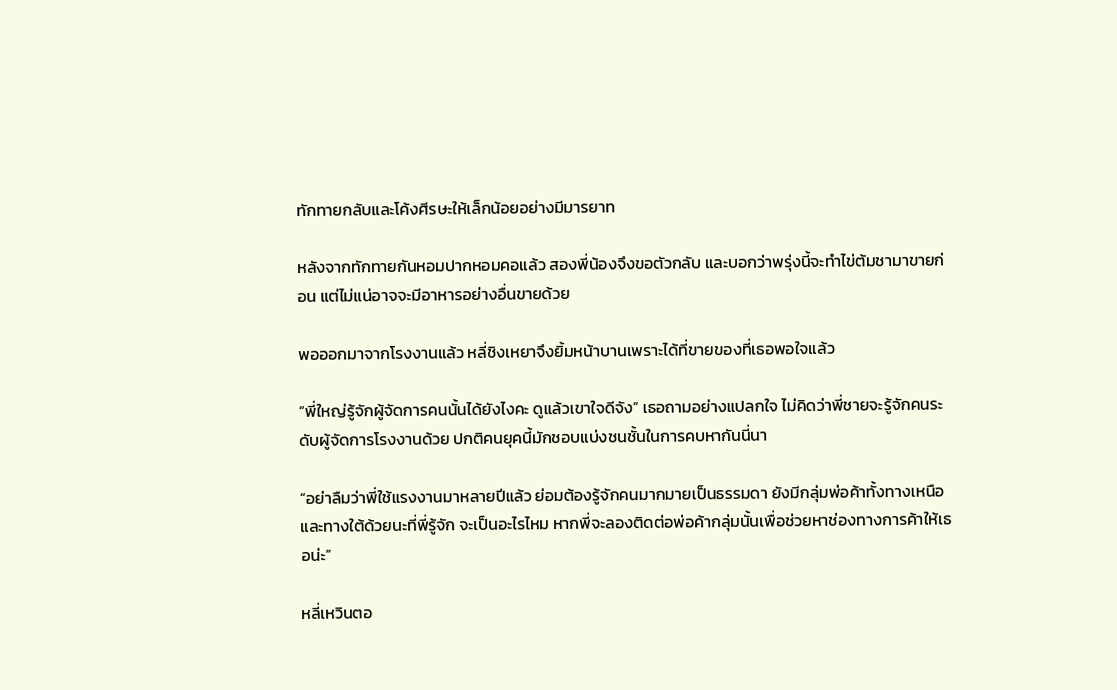ทักทายกลับและโค้งศีรษะให้เล็กน้อยอย่างมีมารยาท

หลังจากทักทายกันหอมปากหอมคอแล้ว สองพี่น้องจึงขอตัวกลับ และบอกว่าพรุ่งนี้จะทำไข่ต้มชามาขายก่อน แต่ไม่แน่อาจจะมีอาหารอย่างอื่นขายด้วย

พอออกมาจากโรงงานแล้ว หลี่ชิงเหยาจึงยิ้มหน้าบานเพราะได้ที่ขายของที่เธอพอใจแล้ว

“พี่ใหญ่รู้จักผู้จัดการคนนั้นได้ยังไงคะ ดูแล้วเขาใจดีจัง” เธอถามอย่างแปลกใจ ไม่คิดว่าพี่ชายจะรู้จักคนระดับผู้จัดการโรงงานด้วย ปกติคนยุคนี้มักชอบแบ่งชนชั้นในการคบหากันนี่นา

“อย่าลืมว่าพี่ใช้แรงงานมาหลายปีแล้ว ย่อมต้องรู้จักคนมากมายเป็นธรรมดา ยังมีกลุ่มพ่อค้าทั้งทางเหนือและทางใต้ด้วยนะที่พี่รู้จัก จะเป็นอะไรไหม หากพี่จะลองติดต่อพ่อค้ากลุ่มนั้นเพื่อช่วยหาช่องทางการค้าให้เธอน่ะ”

หลี่เหวินตอ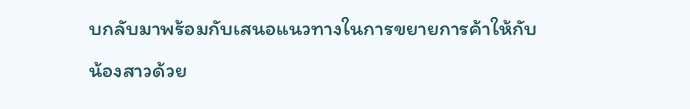บกลับมาพร้อมกับเสนอแนวทางในการขยายการค้าให้กับน้องสาวด้วย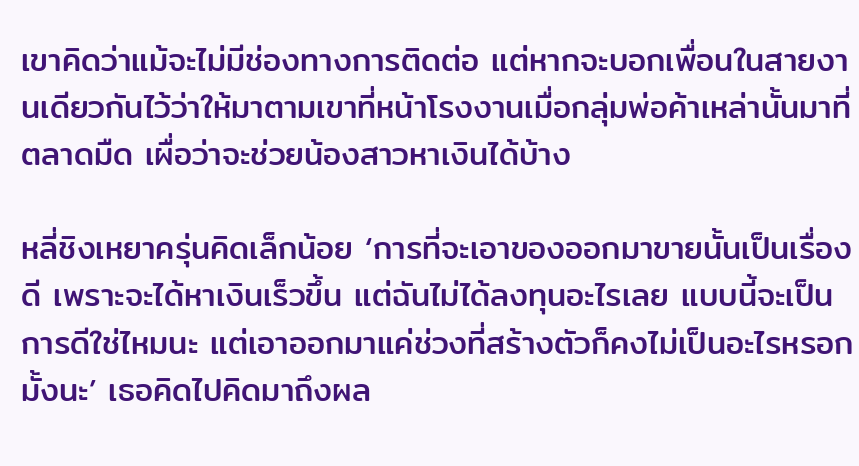เขาคิดว่าแม้จะไม่มีช่องทางการติดต่อ แต่หากจะบอกเพื่อนในสายงานเดียวกันไว้ว่าให้มาตามเขาที่หน้าโรงงานเมื่อกลุ่มพ่อค้าเหล่านั้นมาที่ตลาดมืด เผื่อว่าจะช่วยน้องสาวหาเงินได้บ้าง

หลี่ชิงเหยาครุ่นคิดเล็กน้อย ‘การที่จะเอาของออกมาขายนั้นเป็นเรื่องดี เพราะจะได้หาเงินเร็วขึ้น แต่ฉันไม่ได้ลงทุนอะไรเลย แบบนี้จะเป็นการดีใช่ไหมนะ แต่เอาออกมาแค่ช่วงที่สร้างตัวก็คงไม่เป็นอะไรหรอกมั้งนะ’ เธอคิดไปคิดมาถึงผล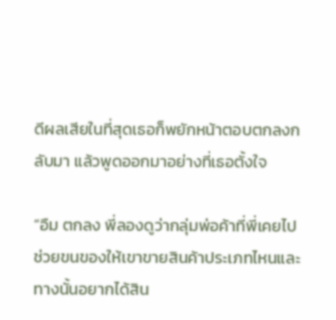ดีผลเสียในที่สุดเธอก็พยักหน้าตอบตกลงกลับมา แล้วพูดออกมาอย่างที่เธอตั้งใจ

“อืม ตกลง พี่ลองดูว่ากลุ่มพ่อค้าที่พี่เคยไปช่วยขนของให้เขาขายสินค้าประเภทไหนและทางนั้นอยากได้สิน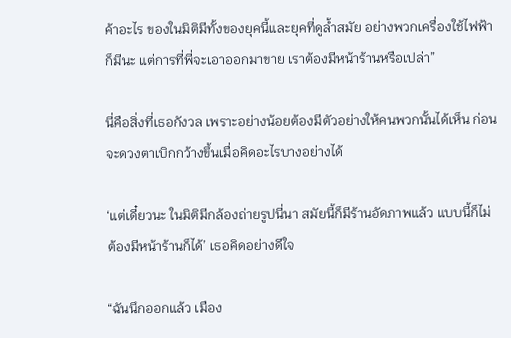ค้าอะไร ของในมิติมีทั้งของยุคนี้และยุคที่ดูล้ำสมัย อย่างพวกเครื่องใช้ไฟฟ้าก็มีนะ แต่การที่พี่จะเอาออกมาขาย เราต้องมีหน้าร้านหรือเปล่า”

นี่คือสิ่งที่เธอกังวล เพราะอย่างน้อยต้องมีตัวอย่างให้คนพวกนั้นได้เห็น ก่อนจะดวงตาเบิกกว้างขึ้นเมื่อคิดอะไรบางอย่างได้

‘แต่เดี๋ยวนะ ในมิติมีกล้องถ่ายรูปนี่นา สมัยนี้ก็มีร้านอัดภาพแล้ว แบบนี้ก็ไม่ต้องมีหน้าร้านก็ได้’ เธอคิดอย่างดีใจ

“ฉันนึกออกแล้ว เมือง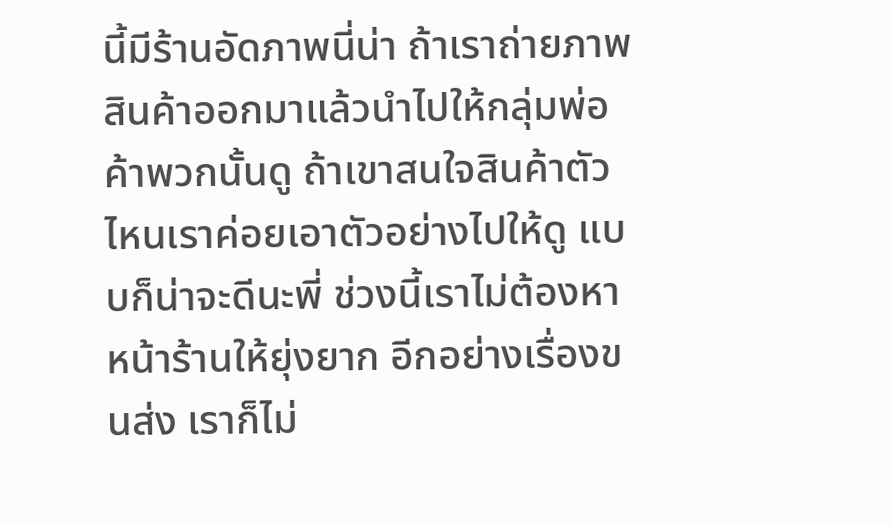นี้มีร้านอัดภาพนี่น่า ถ้าเราถ่ายภาพสินค้าออกมาแล้วนำไปให้กลุ่มพ่อค้าพวกนั้นดู ถ้าเขาสนใจสินค้าตัวไหนเราค่อยเอาตัวอย่างไปให้ดู แบบก็น่าจะดีนะพี่ ช่วงนี้เราไม่ต้องหาหน้าร้านให้ยุ่งยาก อีกอย่างเรื่องขนส่ง เราก็ไม่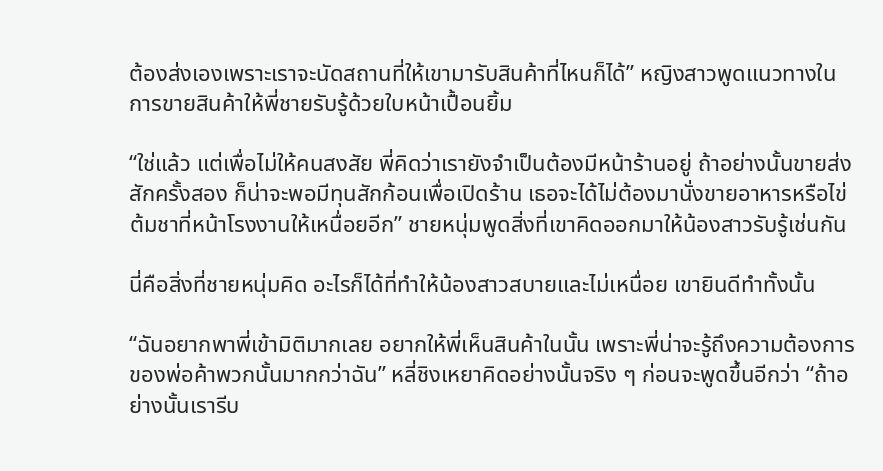ต้องส่งเองเพราะเราจะนัดสถานที่ให้เขามารับสินค้าที่ไหนก็ได้” หญิงสาวพูดแนวทางในการขายสินค้าให้พี่ชายรับรู้ด้วยใบหน้าเปื้อนยิ้ม

“ใช่แล้ว แต่เพื่อไม่ให้คนสงสัย พี่คิดว่าเรายังจำเป็นต้องมีหน้าร้านอยู่ ถ้าอย่างนั้นขายส่งสักครั้งสอง ก็น่าจะพอมีทุนสักก้อนเพื่อเปิดร้าน เธอจะได้ไม่ต้องมานั่งขายอาหารหรือไข่ต้มชาที่หน้าโรงงานให้เหนื่อยอีก” ชายหนุ่มพูดสิ่งที่เขาคิดออกมาให้น้องสาวรับรู้เช่นกัน

นี่คือสิ่งที่ชายหนุ่มคิด อะไรก็ได้ที่ทำให้น้องสาวสบายและไม่เหนื่อย เขายินดีทำทั้งนั้น

“ฉันอยากพาพี่เข้ามิติมากเลย อยากให้พี่เห็นสินค้าในนั้น เพราะพี่น่าจะรู้ถึงความต้องการของพ่อค้าพวกนั้นมากกว่าฉัน” หลี่ชิงเหยาคิดอย่างนั้นจริง ๆ ก่อนจะพูดขึ้นอีกว่า “ถ้าอย่างนั้นเรารีบ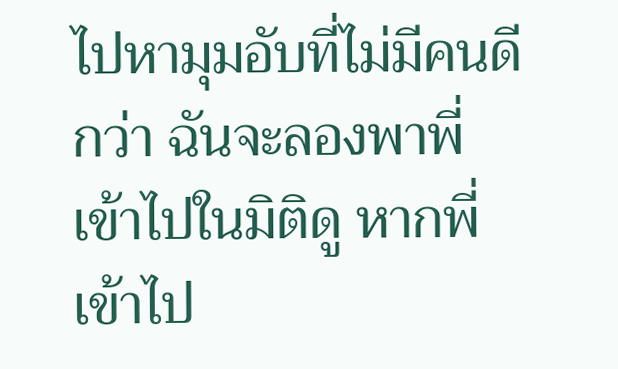ไปหามุมอับที่ไม่มีคนดีกว่า ฉันจะลองพาพี่เข้าไปในมิติดู หากพี่เข้าไป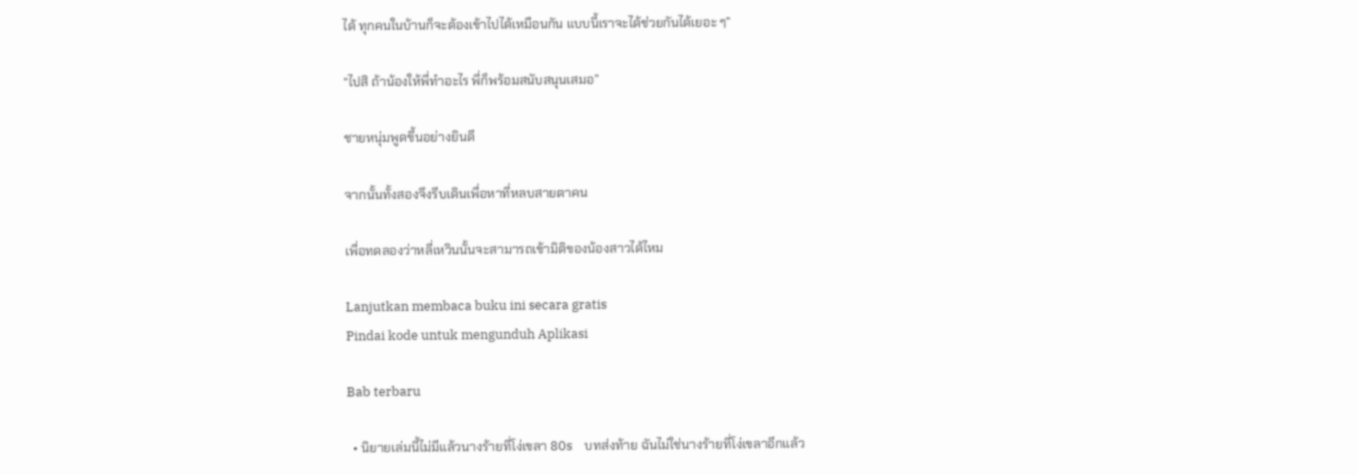ได้ ทุกคนในบ้านก็จะต้องเข้าไปได้เหมือนกัน แบบนี้เราจะได้ช่วยกันได้เยอะ ๆ”

“ไปสิ ถ้าน้องให้พี่ทำอะไร พี่ก็พร้อมสนับสนุนเสมอ”

ชายหนุ่มพูดขึ้นอย่างยินดี

จากนั้นทั้งสองจึงรีบเดินเพื่อหาที่หลบสายตาคน

เพื่อทดลองว่าหลี่เหวินนั้นจะสามารถเข้ามิติของน้องสาวได้ไหม

Lanjutkan membaca buku ini secara gratis
Pindai kode untuk mengunduh Aplikasi

Bab terbaru

  • นิยายเล่มนี้ไม่มีแล้วนางร้ายที่โง่เขลา 80s    บทส่งท้าย ฉันไม่ใช่นางร้ายที่โง่เขลาอีกแล้ว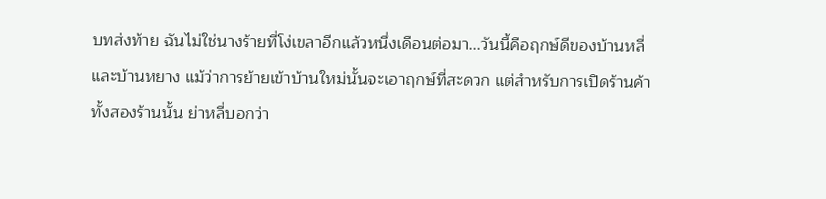บทส่งท้าย ฉันไม่ใช่นางร้ายที่โง่เขลาอีกแล้วหนึ่งเดือนต่อมา...วันนี้คือฤกษ์ดีของบ้านหลี่และบ้านหยาง แม้ว่าการย้ายเข้าบ้านใหม่นั้นจะเอาฤกษ์ที่สะดวก แต่สำหรับการเปิดร้านค้าทั้งสองร้านนั้น ย่าหลี่บอกว่า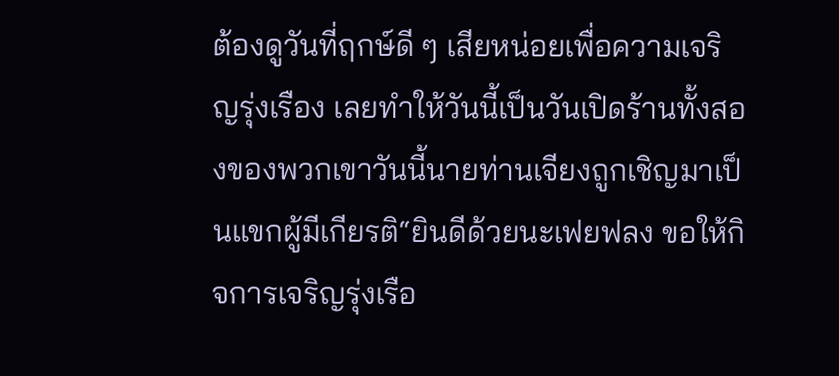ต้องดูวันที่ฤกษ์ดี ๆ เสียหน่อยเพื่อความเจริญรุ่งเรือง เลยทำให้วันนี้เป็นวันเปิดร้านทั้งสองของพวกเขาวันนี้นายท่านเจียงถูกเชิญมาเป็นแขกผู้มีเกียรติ“ยินดีด้วยนะเฟยฟลง ขอให้กิจการเจริญรุ่งเรือ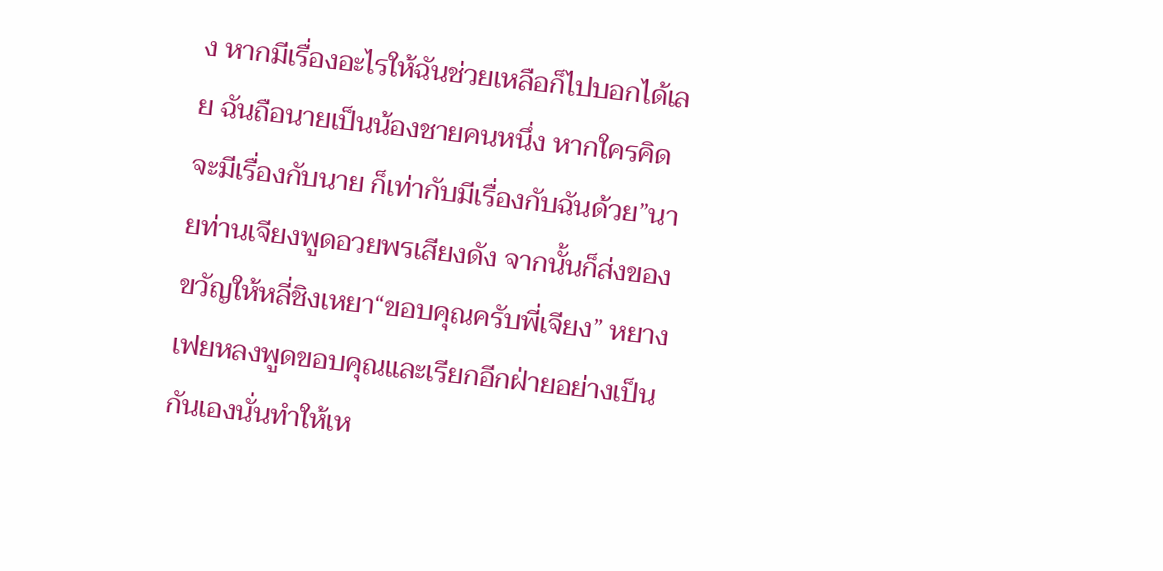ง หากมีเรื่องอะไรให้ฉันช่วยเหลือก็ไปบอกได้เลย ฉันถือนายเป็นน้องชายคนหนึ่ง หากใครคิดจะมีเรื่องกับนาย ก็เท่ากับมีเรื่องกับฉันด้วย”นายท่านเจียงพูดอวยพรเสียงดัง จากนั้นก็ส่งของขวัญให้หลี่ชิงเหยา“ขอบคุณครับพี่เจียง” หยางเฟยหลงพูดขอบคุณและเรียกอีกฝ่ายอย่างเป็นกันเองนั่นทำให้เห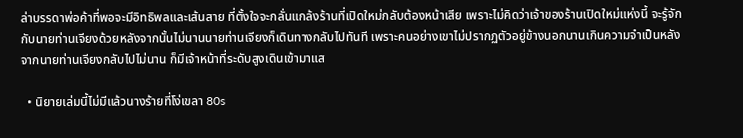ล่าบรรดาพ่อค้าที่พอจะมีอิทธิพลและเส้นสาย ที่ตั้งใจจะกลั่นแกล้งร้านที่เปิดใหม่กลับต้องหน้าเสีย เพราะไม่คิดว่าเจ้าของร้านเปิดใหม่แห่งนี้ จะรู้จักกับนายท่านเจียงด้วยหลังจากนั้นไม่นานนายท่านเจียงก็เดินทางกลับไปทันที เพราะคนอย่างเขาไม่ปรากฏตัวอยู่ข้างนอกนานเกินความจำเป็นหลังจากนายท่านเจียงกลับไปไม่นาน ก็มีเจ้าหน้าที่ระดับสูงเดินเข้ามาแส

  • นิยายเล่มนี้ไม่มีแล้วนางร้ายที่โง่เขลา 80s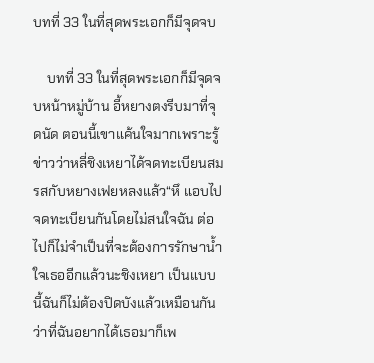บทที่ 33 ในที่สุดพระเอกก็มีจุดจบ

    บทที่ 33 ในที่สุดพระเอกก็มีจุดจบหน้าหมู่บ้าน อี้หยางตงรีบมาที่จุดนัด ตอนนี้เขาแค้นใจมากเพราะรู้ข่าวว่าหลี่ชิงเหยาได้จดทะเบียนสมรสกับหยางเฟยหลงแล้ว“หึ แอบไปจดทะเบียนกันโดยไม่สนใจฉัน ต่อไปก็ไม่จำเป็นที่จะต้องการรักษาน้ำใจเธออีกแล้วนะชิงเหยา เป็นแบบนี้ฉันก็ไม่ต้องปิดบังแล้วเหมือนกันว่าที่ฉันอยากได้เธอมาก็เพ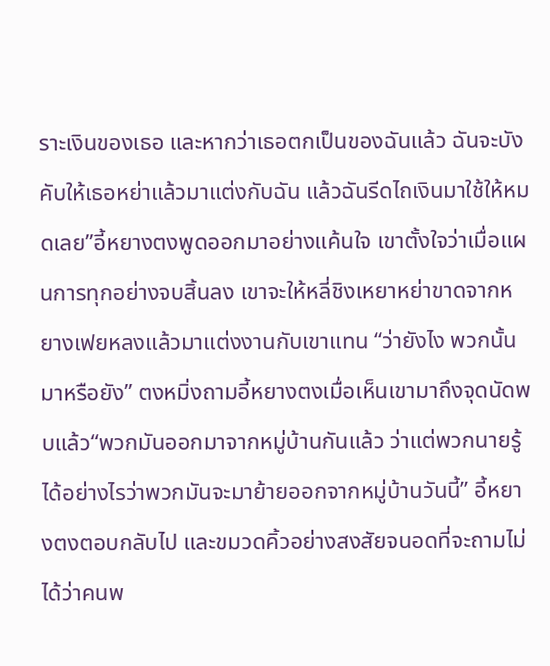ราะเงินของเธอ และหากว่าเธอตกเป็นของฉันแล้ว ฉันจะบังคับให้เธอหย่าแล้วมาแต่งกับฉัน แล้วฉันรีดไถเงินมาใช้ให้หมดเลย”อี้หยางตงพูดออกมาอย่างแค้นใจ เขาตั้งใจว่าเมื่อแผนการทุกอย่างจบสิ้นลง เขาจะให้หลี่ชิงเหยาหย่าขาดจากหยางเฟยหลงแล้วมาแต่งงานกับเขาแทน “ว่ายังไง พวกนั้นมาหรือยัง” ตงหมิ่งถามอี้หยางตงเมื่อเห็นเขามาถึงจุดนัดพบแล้ว“พวกมันออกมาจากหมู่บ้านกันแล้ว ว่าแต่พวกนายรู้ได้อย่างไรว่าพวกมันจะมาย้ายออกจากหมู่บ้านวันนี้” อี้หยางตงตอบกลับไป และขมวดคิ้วอย่างสงสัยจนอดที่จะถามไม่ได้ว่าคนพ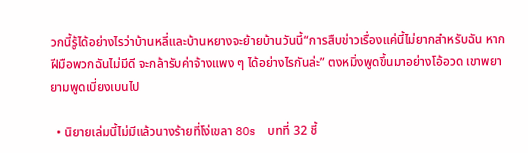วกนี้รู้ได้อย่างไรว่าบ้านหลี่และบ้านหยางจะย้ายบ้านวันนี้“การสืบข่าวเรื่องแค่นี้ไม่ยากสำหรับฉัน หากฝีมือพวกฉันไม่มีดี จะกล้ารับค่าจ้างแพง ๆ ได้อย่างไรกันล่ะ” ตงหมิ่งพูดขึ้นมาอย่างโอ้อวด เขาพยายามพูดเบี่ยงเบนไป

  • นิยายเล่มนี้ไม่มีแล้วนางร้ายที่โง่เขลา 80s    บทที่ 32 ชี้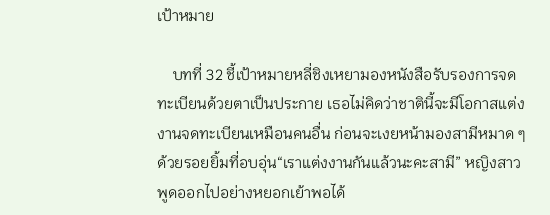เป้าหมาย

    บทที่ 32 ชี้เป้าหมายหลี่ชิงเหยามองหนังสือรับรองการจดทะเบียนด้วยตาเป็นประกาย เธอไม่คิดว่าชาตินี้จะมีโอกาสแต่งงานจดทะเบียนเหมือนคนอื่น ก่อนจะเงยหน้ามองสามีหมาด ๆ ด้วยรอยยิ้มที่อบอุ่น“เราแต่งงานกันแล้วนะคะสามี” หญิงสาวพูดออกไปอย่างหยอกเย้าพอได้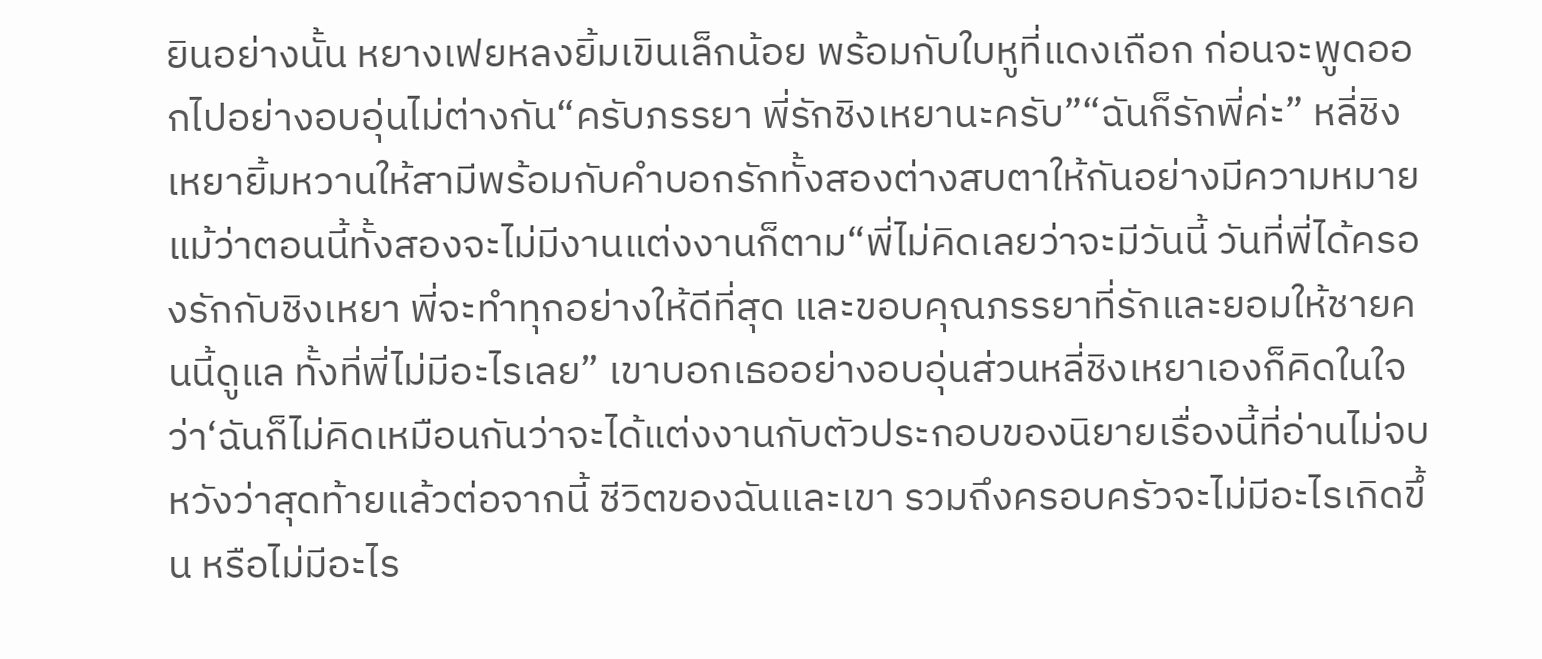ยินอย่างนั้น หยางเฟยหลงยิ้มเขินเล็กน้อย พร้อมกับใบหูที่แดงเถือก ก่อนจะพูดออกไปอย่างอบอุ่นไม่ต่างกัน“ครับภรรยา พี่รักชิงเหยานะครับ”“ฉันก็รักพี่ค่ะ” หลี่ชิงเหยายิ้มหวานให้สามีพร้อมกับคำบอกรักทั้งสองต่างสบตาให้กันอย่างมีความหมาย แม้ว่าตอนนี้ทั้งสองจะไม่มีงานแต่งงานก็ตาม“พี่ไม่คิดเลยว่าจะมีวันนี้ วันที่พี่ได้ครองรักกับชิงเหยา พี่จะทำทุกอย่างให้ดีที่สุด และขอบคุณภรรยาที่รักและยอมให้ชายคนนี้ดูแล ทั้งที่พี่ไม่มีอะไรเลย” เขาบอกเธออย่างอบอุ่นส่วนหลี่ชิงเหยาเองก็คิดในใจว่า‘ฉันก็ไม่คิดเหมือนกันว่าจะได้แต่งงานกับตัวประกอบของนิยายเรื่องนี้ที่อ่านไม่จบ หวังว่าสุดท้ายแล้วต่อจากนี้ ชีวิตของฉันและเขา รวมถึงครอบครัวจะไม่มีอะไรเกิดขึ้น หรือไม่มีอะไร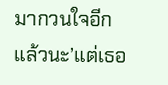มากวนใจอีกแล้วนะ’แต่เธอ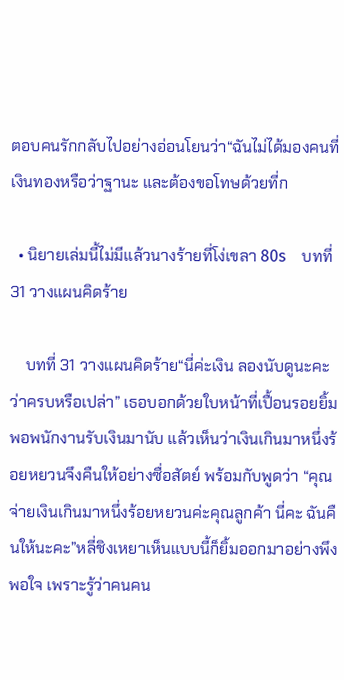ตอบคนรักกลับไปอย่างอ่อนโยนว่า“ฉันไม่ได้มองคนที่เงินทองหรือว่าฐานะ และต้องขอโทษด้วยที่ก

  • นิยายเล่มนี้ไม่มีแล้วนางร้ายที่โง่เขลา 80s    บทที่ 31 วางแผนคิดร้าย

    บทที่ 31 วางแผนคิดร้าย“นี่ค่ะเงิน ลองนับดูนะคะว่าครบหรือเปล่า” เธอบอกด้วยใบหน้าที่เปื้อนรอยยิ้ม พอพนักงานรับเงินมานับ แล้วเห็นว่าเงินเกินมาหนึ่งร้อยหยวนจึงคืนให้อย่างซื่อสัตย์ พร้อมกับพูดว่า “คุณจ่ายเงินเกินมาหนึ่งร้อยหยวนค่ะคุณลูกค้า นี่คะ ฉันคืนให้นะคะ”หลี่ชิงเหยาเห็นแบบนี้ก็ยิ้มออกมาอย่างพึงพอใจ เพราะรู้ว่าคนคน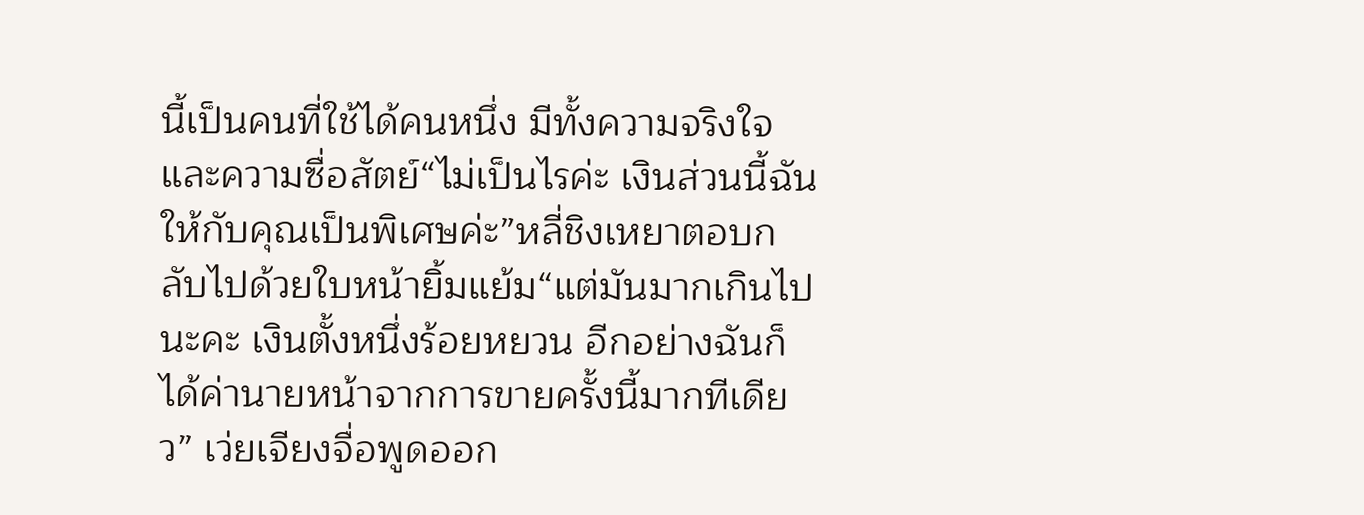นี้เป็นคนที่ใช้ได้คนหนึ่ง มีทั้งความจริงใจและความซื่อสัตย์“ไม่เป็นไรค่ะ เงินส่วนนี้ฉันให้กับคุณเป็นพิเศษค่ะ”หลี่ชิงเหยาตอบกลับไปด้วยใบหน้ายิ้มแย้ม“แต่มันมากเกินไปนะคะ เงินตั้งหนึ่งร้อยหยวน อีกอย่างฉันก็ได้ค่านายหน้าจากการขายครั้งนี้มากทีเดียว” เว่ยเจียงจื่อพูดออก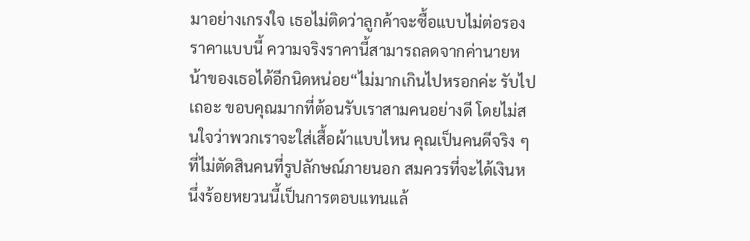มาอย่างเกรงใจ เธอไม่ติดว่าลูกค้าจะซื้อแบบไม่ต่อรองราคาแบบนี้ ความจริงราคานี้สามารถลดจากค่านายหน้าของเธอได้อีกนิดหน่อย“ไม่มากเกินไปหรอกค่ะ รับไปเถอะ ขอบคุณมากที่ต้อนรับเราสามคนอย่างดี โดยไม่สนใจว่าพวกเราจะใส่เสื้อผ้าแบบไหน คุณเป็นคนดีจริง ๆ ที่ไม่ตัดสินคนที่รูปลักษณ์ภายนอก สมควรที่จะได้เงินหนึ่งร้อยหยวนนี้เป็นการตอบแทนแล้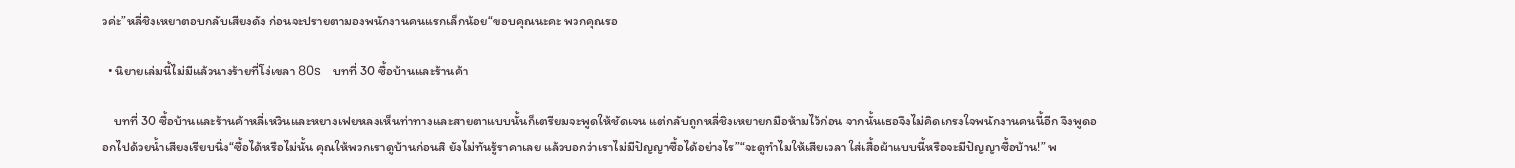วค่ะ”หลี่ชิงเหยาตอบกลับเสียงดัง ก่อนจะปรายตามองพนักงานคนแรกเล็กน้อย“ขอบคุณนะคะ พวกคุณรอ

  • นิยายเล่มนี้ไม่มีแล้วนางร้ายที่โง่เขลา 80s    บทที่ 30 ซื้อบ้านและร้านค้า

    บทที่ 30 ซื้อบ้านและร้านค้าหลี่เหวินและหยางเฟยหลงเห็นท่าทางและสายตาแบบนั้นก็เตรียมจะพูดให้ชัดเจน แต่กลับถูกหลี่ชิงเหยายกมือห้ามไว้ก่อน จากนั้นเธอจึงไม่คิดเกรงใจพนักงานคนนี้อีก จึงพูดออกไปด้วยน้ำเสียงเรียบนิ่ง“ซื้อได้หรือไม่นั้น คุณให้พวกเราดูบ้านก่อนสิ ยังไม่ทันรู้ราคาเลย แล้วบอกว่าเราไม่มีปัญญาซื้อได้อย่างไร”“จะดูทำไมให้เสียเวลา ใส่เสื้อผ้าแบบนี้หรือจะมีปัญญาซื้อบ้าน!” พ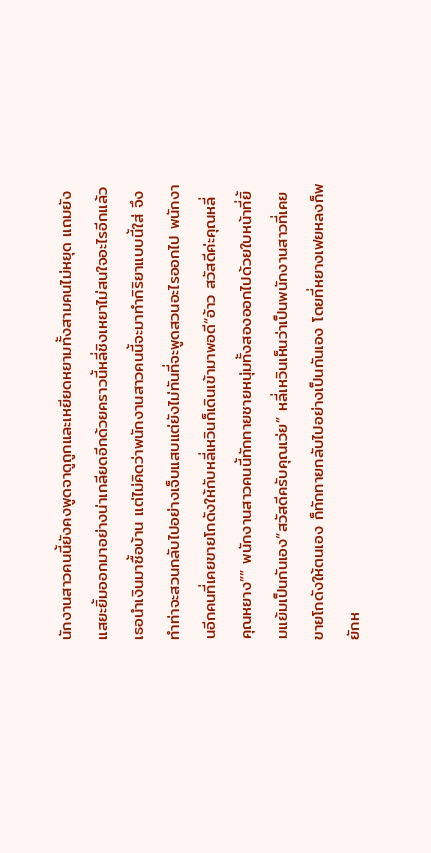นักงานสาวคนนี้ยังคงพูดจาดูถูกและเหยียดหยามทั้งสามคนไม่หยุด แถมยังแสยะยิ้มออกมาอย่างน่าเกลียดอีกด้วยคราวนี้หลี่ชิงเหยาไม่สนใจอะไรอีกแล้ว เธอนำเงินมาซื้อบ้าน แต่ไม่คิดว่าพนักงานสาวคนนี้จะมาทำกิริยาแบบนี้ใส่ จึงทำท่าจะสวนกลับไปอย่างเจ็บแสบแต่ยังไม่ทันที่จะพูดสวนอะไรออกไป พนักงานอีกคนที่เคยขายโกดังให้กับหลี่เหวินก็เดินเข้ามาพอดี“อ้าว สวัสดีค่ะคุณหลี่ คุณหยาง”” พนักงานสาวคนนี้ทักทายชายหนุ่มทั้งสองออกไปด้วยใบหน้าที่ยิ้มแย้มเป็นกันเอง“สวัสดีครับคุณเว่ย” หลี่เหวินเห็นว่าเป็นพนักงานสาวที่เคยขายโกดังให้ตนเอง ก็ทักทายกลับไปอย่างเป็นกันเอง โดยที่หยางเฟยหลงก็พยักห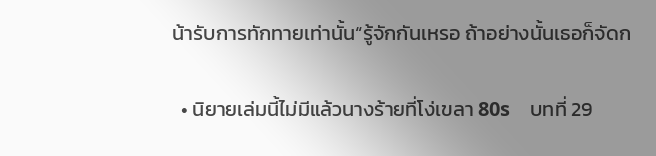น้ารับการทักทายเท่านั้น“รู้จักกันเหรอ ถ้าอย่างนั้นเธอก็จัดก

  • นิยายเล่มนี้ไม่มีแล้วนางร้ายที่โง่เขลา 80s    บทที่ 29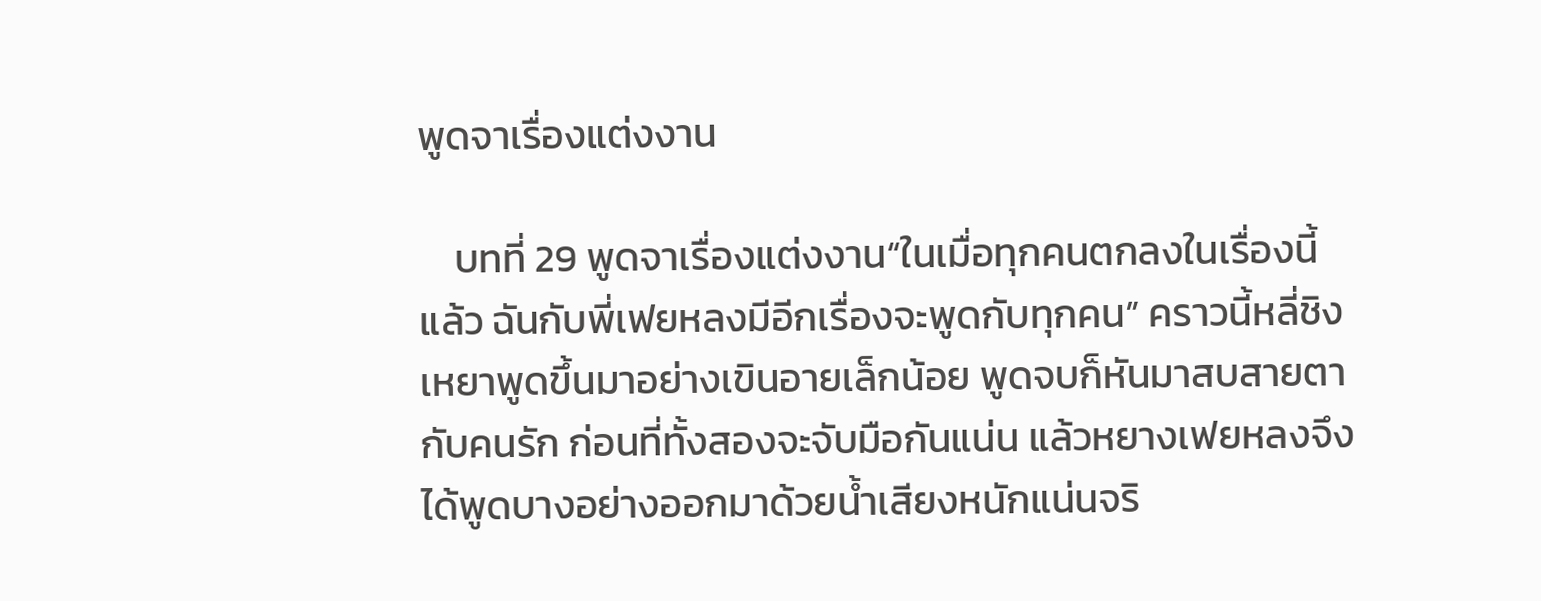พูดจาเรื่องแต่งงาน

    บทที่ 29 พูดจาเรื่องแต่งงาน“ในเมื่อทุกคนตกลงในเรื่องนี้แล้ว ฉันกับพี่เฟยหลงมีอีกเรื่องจะพูดกับทุกคน” คราวนี้หลี่ชิงเหยาพูดขึ้นมาอย่างเขินอายเล็กน้อย พูดจบก็หันมาสบสายตากับคนรัก ก่อนที่ทั้งสองจะจับมือกันแน่น แล้วหยางเฟยหลงจึงได้พูดบางอย่างออกมาด้วยน้ำเสียงหนักแน่นจริ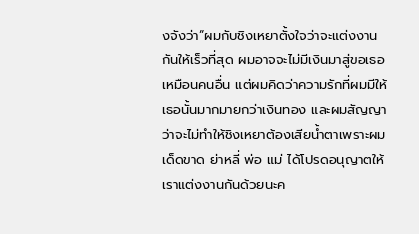งจังว่า“ผมกับชิงเหยาตั้งใจว่าจะแต่งงานกันให้เร็วที่สุด ผมอาจจะไม่มีเงินมาสู่ขอเธอเหมือนคนอื่น แต่ผมคิดว่าความรักที่ผมมีให้เธอนั้นมากมายกว่าเงินทอง และผมสัญญาว่าจะไม่ทำให้ชิงเหยาต้องเสียน้ำตาเพราะผมเด็ดขาด ย่าหลี่ พ่อ แม่ ได้โปรดอนุญาตให้เราแต่งงานกันด้วยนะค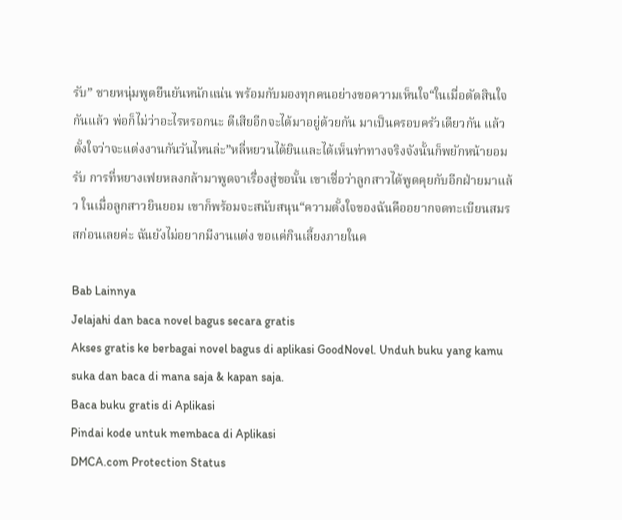รับ” ชายหนุ่มพูดยืนยันหนักแน่น พร้อมกับมองทุกคนอย่างขอความเห็นใจ“ในเมื่อตัดสินใจกันแล้ว พ่อก็ไม่ว่าอะไรหรอกนะ ดีเสียอีกจะได้มาอยู่ด้วยกัน มาเป็นครอบครัวเดียวกัน แล้วตั้งใจว่าจะแต่งงานกันวันไหนล่ะ”หลี่หยวนได้ยินและได้เห็นท่าทางจริงจังนั้นก็พยักหน้ายอมรับ การที่หยางเฟยหลงกล้ามาพูดจาเรื่องสู่ขอนั้น เขาเชื่อว่าลูกสาวได้พูดคุยกับอีกฝ่ายมาแล้ว ในเมื่อลูกสาวยินยอม เขาก็พร้อมจะสนับสนุน“ความตั้งใจของฉันคืออยากจดทะเบียนสมรสก่อนเลยค่ะ ฉันยังไม่อยากมีงานแต่ง ขอแค่กินเลี้ยงภายในค

Bab Lainnya
Jelajahi dan baca novel bagus secara gratis
Akses gratis ke berbagai novel bagus di aplikasi GoodNovel. Unduh buku yang kamu suka dan baca di mana saja & kapan saja.
Baca buku gratis di Aplikasi
Pindai kode untuk membaca di Aplikasi
DMCA.com Protection Status